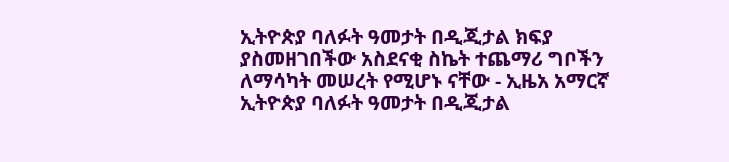ኢትዮጵያ ባለፉት ዓመታት በዲጂታል ክፍያ ያስመዘገበችው አስደናቂ ስኬት ተጨማሪ ግቦችን ለማሳካት መሠረት የሚሆኑ ናቸው - ኢዜአ አማርኛ
ኢትዮጵያ ባለፉት ዓመታት በዲጂታል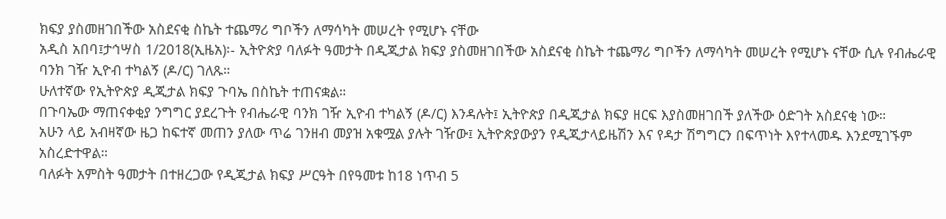ክፍያ ያስመዘገበችው አስደናቂ ስኬት ተጨማሪ ግቦችን ለማሳካት መሠረት የሚሆኑ ናቸው
አዲስ አበባ፤ታኅሣስ 1/2018(ኢዜአ)፡- ኢትዮጵያ ባለፉት ዓመታት በዲጂታል ክፍያ ያስመዘገበችው አስደናቂ ስኬት ተጨማሪ ግቦችን ለማሳካት መሠረት የሚሆኑ ናቸው ሲሉ የብሔራዊ ባንክ ገዥ ኢዮብ ተካልኝ (ዶ/ር) ገለጹ።
ሁለተኛው የኢትዮጵያ ዲጂታል ክፍያ ጉባኤ በስኬት ተጠናቋል።
በጉባኤው ማጠናቀቂያ ንግግር ያደረጉት የብሔራዊ ባንክ ገዥ ኢዮብ ተካልኝ (ዶ/ር) እንዳሉት፤ ኢትዮጵያ በዲጂታል ክፍያ ዘርፍ እያስመዘገበች ያለችው ዕድገት አስደናቂ ነው።
አሁን ላይ አብዛኛው ዜጋ ከፍተኛ መጠን ያለው ጥሬ ገንዘብ መያዝ አቁሟል ያሉት ገዥው፤ ኢትዮጵያውያን የዲጂታላይዜሽን እና የዳታ ሽግግርን በፍጥነት እየተላመዱ እንደሚገኙም አስረድተዋል።
ባለፉት አምስት ዓመታት በተዘረጋው የዲጂታል ክፍያ ሥርዓት በየዓመቱ ከ18 ነጥብ 5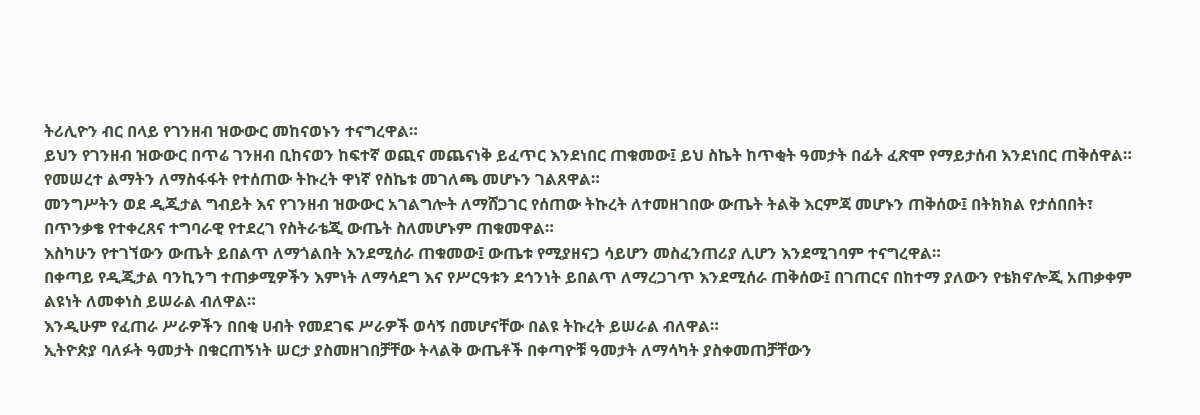ትሪሊዮን ብር በላይ የገንዘብ ዝውውር መከናወኑን ተናግረዋል።
ይህን የገንዘብ ዝውውር በጥሬ ገንዘብ ቢከናወን ከፍተኛ ወጪና መጨናነቅ ይፈጥር እንደነበር ጠቁመው፤ ይህ ስኬት ከጥቂት ዓመታት በፊት ፈጽሞ የማይታሰብ እንደነበር ጠቅሰዋል።
የመሠረተ ልማትን ለማስፋፋት የተሰጠው ትኩረት ዋነኛ የስኬቱ መገለጫ መሆኑን ገልጸዋል።
መንግሥትን ወደ ዲጂታል ግብይት እና የገንዘብ ዝውውር አገልግሎት ለማሸጋገር የሰጠው ትኩረት ለተመዘገበው ውጤት ትልቅ እርምጃ መሆኑን ጠቅሰው፤ በትክክል የታሰበበት፣ በጥንቃቄ የተቀረጸና ተግባራዊ የተደረገ የስትራቴጂ ውጤት ስለመሆኑም ጠቁመዋል።
እስካሁን የተገኘውን ውጤት ይበልጥ ለማጎልበት እንደሚሰራ ጠቁመው፤ ውጤቱ የሚያዘናጋ ሳይሆን መስፈንጠሪያ ሊሆን እንደሚገባም ተናግረዋል።
በቀጣይ የዲጂታል ባንኪንግ ተጠቃሚዎችን እምነት ለማሳደግ እና የሥርዓቱን ደኅንነት ይበልጥ ለማረጋገጥ እንደሚሰራ ጠቅሰው፤ በገጠርና በከተማ ያለውን የቴክኖሎጂ አጠቃቀም ልዩነት ለመቀነስ ይሠራል ብለዋል።
እንዲሁም የፈጠራ ሥራዎችን በበቂ ሀብት የመደገፍ ሥራዎች ወሳኝ በመሆናቸው በልዩ ትኩረት ይሠራል ብለዋል።
ኢትዮጵያ ባለፉት ዓመታት በቁርጠኝነት ሠርታ ያስመዘገበቻቸው ትላልቅ ውጤቶች በቀጣዮቹ ዓመታት ለማሳካት ያስቀመጠቻቸውን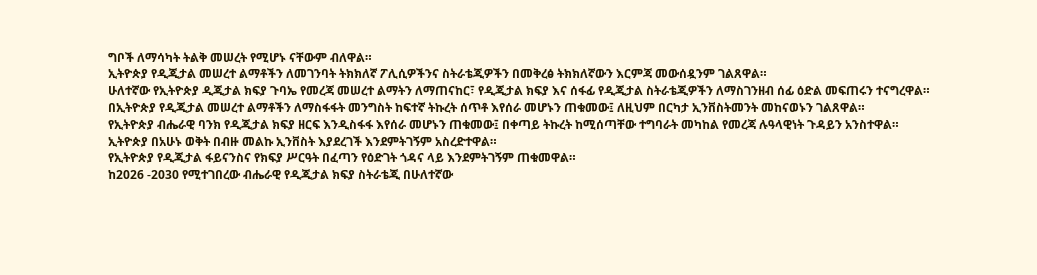ግቦች ለማሳካት ትልቅ መሠረት የሚሆኑ ናቸውም ብለዋል።
ኢትዮጵያ የዲጂታል መሠረተ ልማቶችን ለመገንባት ትክክለኛ ፖሊሲዎችንና ስትራቴጂዎችን በመቅረፅ ትክክለኛውን እርምጃ መውሰዷንም ገልጸዋል።
ሁለተኛው የኢትዮጵያ ዲጂታል ክፍያ ጉባኤ የመረጃ መሠረተ ልማትን ለማጠናከር፣ የዲጂታል ክፍያ እና ሰፋፊ የዲጂታል ስትራቴጂዎችን ለማስገንዘብ ሰፊ ዕድል መፍጠሩን ተናግረዋል።
በኢትዮጵያ የዲጂታል መሠረተ ልማቶችን ለማስፋፋት መንግስት ከፍተኛ ትኩረት ሰጥቶ እየሰራ መሆኑን ጠቁመው፤ ለዚህም በርካታ ኢንቨስትመንት መከናወኑን ገልጸዋል።
የኢትዮጵያ ብሔራዊ ባንክ የዲጂታል ክፍያ ዘርፍ እንዲስፋፋ እየሰራ መሆኑን ጠቁመው፤ በቀጣይ ትኩረት ከሚሰጣቸው ተግባራት መካከል የመረጃ ሉዓላዊነት ጉዳይን አንስተዋል።
ኢትዮጵያ በአሁኑ ወቅት በብዙ መልኩ ኢንቨስት እያደረገች እንደምትገኝም አስረድተዋል።
የኢትዮጵያ የዲጂታል ፋይናንስና የክፍያ ሥርዓት በፈጣን የዕድገት ጎዳና ላይ እንደምትገኝም ጠቁመዋል።
ከ2026 -2030 የሚተገበረው ብሔራዊ የዲጂታል ክፍያ ስትራቴጂ በሁለተኛው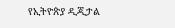የኢትዮጵያ ዲጂታል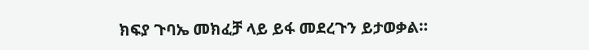ክፍያ ጉባኤ መክፈቻ ላይ ይፋ መደረጉን ይታወቃል።